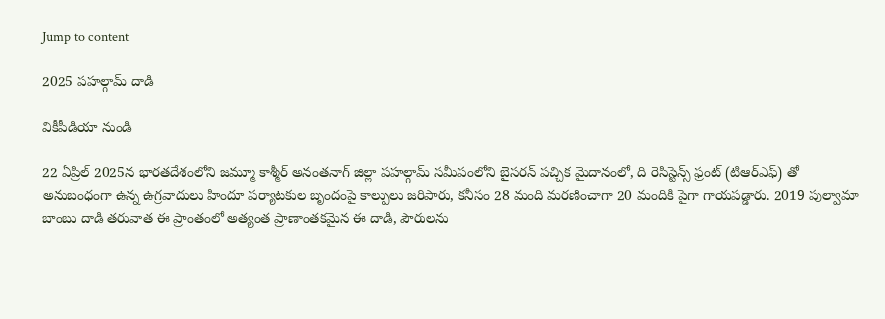Jump to content

2025 పహల్గామ్ దాడి

వికీపీడియా నుండి

22 ఏప్రిల్ 2025న భారతదేశంలోని జమ్మూ కాశ్మీర్ అనంతనాగ్ జిల్లా పహల్గామ్ సమీపంలోని బైసరన్ పచ్చిక మైదానంలో, ది రెసిస్టెన్స్ ఫ్రంట్ (టిఆర్ఎఫ్) తో అనుబంధంగా ఉన్న ఉగ్రవాదులు హిందూ పర్యాటకుల బృందంపై కాల్పులు జరిపారు, కనీసం 28 మంది మరణించాగా 20 మందికి పైగా గాయపడ్డారు. 2019 పుల్వామా బాంబు దాడి తరువాత ఈ ప్రాంతంలో అత్యంత ప్రాణాంతకమైన ఈ దాడి, పౌరులను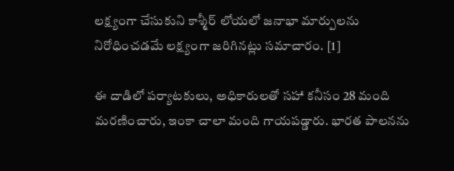లక్ష్యంగా చేసుకుని కాశ్మీర్ లోయలో జనాభా మార్పులను నిరోధించడమే లక్ష్యంగా జరిగినట్లు సమాచారం. [1]

ఈ దాడిలో పర్యాటకులు, అధికారులతో సహా కనీసం 28 మంది మరణించారు, ఇంకా చాలా మంది గాయపడ్డారు. భారత పాలనను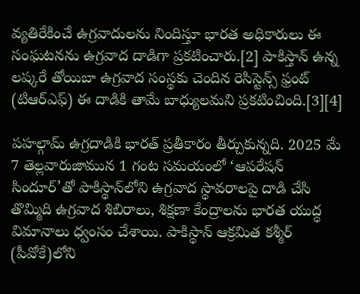వ్యతిరేకించే ఉగ్రవాదులను నిందిస్తూ భారత అధికారులు ఈ సంఘటనను ఉగ్రవాద దాడిగా ప్రకటించారు.[2] పాకిస్తాన్ ఉన్న లష్కరే తోయిబా ఉగ్రవాద సంస్థకు చెందిన రెసిస్టెన్స్ ఫ్రంట్ (టిఆర్ఎఫ్) ఈ దాడికి తామే బాధ్యులమని ప్రకటించింది.[3][4]

పహల్గామ్ ఉగ్రదాడికి భారత్ ప్రతీకారం తీర్చుకున్నది. 2025 మే 7 తెల్లవారుజామున 1 గంట సమయంలో ‘ఆపరేషన్ సిందూర్’తో పాకిస్థాన్‌లోని ఉగ్రవాద స్థావరాలపై దాడి చేసి తొమ్మిది ఉగ్రవాద శిబిరాలు, శిక్షణా కేంద్రాలను భారత యుద్ధ విమానాలు ధ్వంసం చేశాయి. పాకిస్థాన్‌ ఆక్రమిత కశ్మీర్‌ (పీవోకే)లోని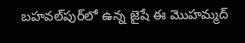బ‌హ‌వ‌ల్‌పుర్‌లో ఉన్న జైషే ఈ మొహ‌మ్మద్‌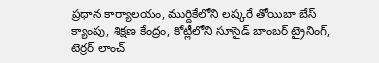ప్రధాన కార్యాలయం, ముర్దికేలోని లష్కరే తోయిబా బేస్‌ క్యాంపు, శిక్షణ కేంద్రం, కోట్లీలోని సూసైడ్ బాంబ‌ర్ ట్రైనింగ్‌, టెర్రర్‌ లాంచ్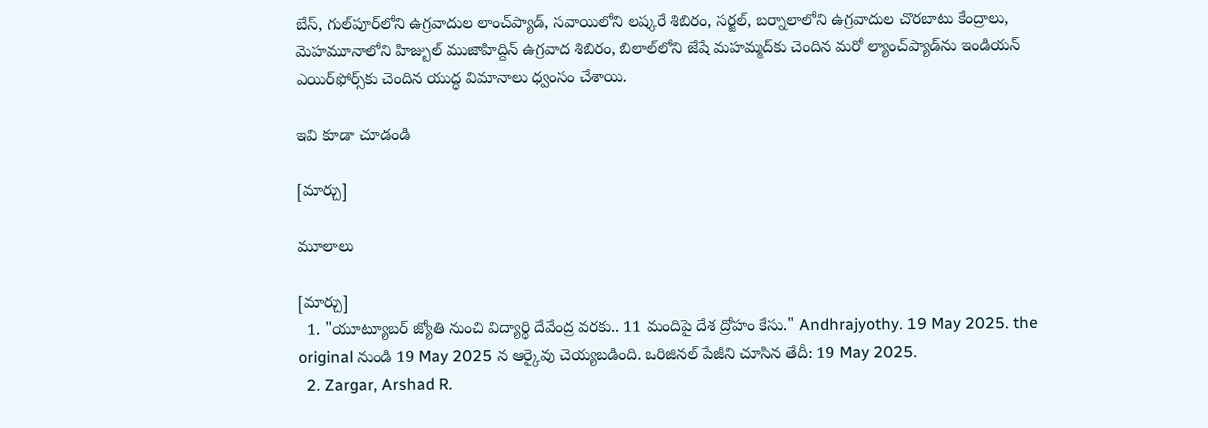బేస్, గుల్‌పూర్‌లోని ఉగ్రవాదుల లాంచ్‌ప్యాడ్‌, స‌వాయిలోని ల‌ష్కరే శిబిరం, సర్జల్‌, బర్నాలాలోని ఉగ్రవాదుల చొరబాటు కేంద్రాలు, మెహ‌మూనాలోని హిజ్బుల్ ముజాహిద్దిన్ ఉగ్రవాద శిబిరం, బిలాల్‌లోని జేషే మహ‌మ్మద్‌కు చెందిన మ‌రో ల్యాంచ్‌ప్యాడ్‌ను ఇండియన్‌ ఎయిర్‌ఫోర్స్‌కు చెందిన యుద్ధ విమానాలు ధ్వంసం చేశాయి.

ఇవి కూడా చూడండి

[మార్చు]

మూలాలు

[మార్చు]
  1. "యూట్యూబర్ జ్యోతి నుంచి విద్యార్థి దేవేంద్ర వరకు.. 11 మందిపై దేశ ద్రోహం కేసు." Andhrajyothy. 19 May 2025. the original నుండి 19 May 2025 న ఆర్కైవు చెయ్యబడింది. ఒరిజినల్ పేజీని చూసిన తేదీ: 19 May 2025.
  2. Zargar, Arshad R.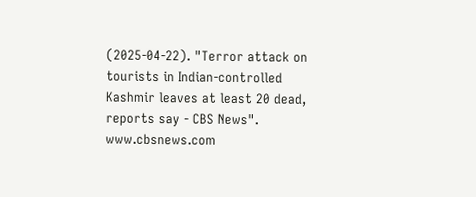(2025-04-22). "Terror attack on tourists in Indian-controlled Kashmir leaves at least 20 dead, reports say - CBS News". www.cbsnews.com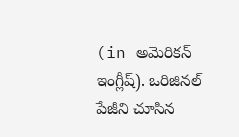(in అమెరికన్ ఇంగ్లీష్). ఒరిజినల్ పేజీని చూసిన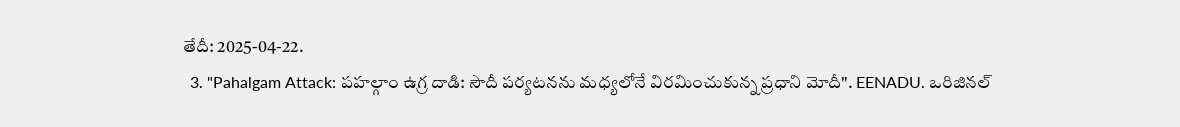తేదీ: 2025-04-22.
  3. "Pahalgam Attack: పహల్గాం ఉగ్ర దాడి: సౌదీ పర్యటనను మధ్యలోనే విరమించుకున్న ప్రధాని మోదీ". EENADU. ఒరిజినల్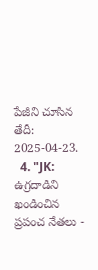పేజీని చూసిన తేదీ: 2025-04-23.
  4. "JK: ఉగ్రదాడిని ఖండించిన ప్రపంచ నేతలు -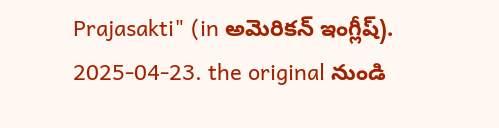Prajasakti" (in అమెరికన్ ఇంగ్లీష్). 2025-04-23. the original నుండి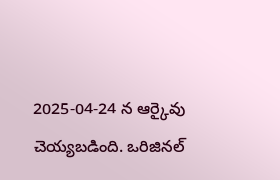2025-04-24 న ఆర్కైవు చెయ్యబడింది. ఒరిజినల్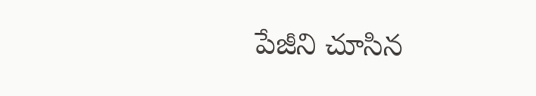పేజీని చూసిన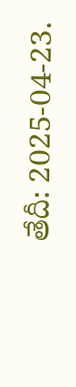తేదీ: 2025-04-23.